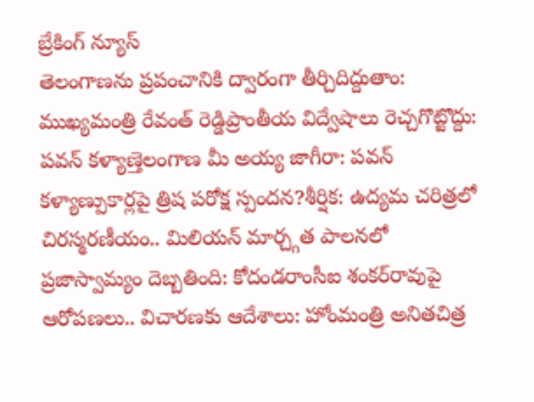బ్రేకింగ్ న్యూస్
తెలంగాణను ప్రపంచానికి ద్వారంగా తీర్చిదిద్దుతాం: ముఖ్యమంత్రి రేవంత్ రెడ్డిప్రాంతీయ విద్వేషాలు రెచ్చగొట్టొద్దు: పవన్ కళ్యాణ్తెలంగాణ మీ అయ్య జాగీరా: పవన్ కళ్యాణ్పుకార్లపై త్రిష పరోక్ష స్పందన?శీర్షిక: ఉద్యమ చరిత్రలో చిరస్మరణీయం.. మిలియన్ మార్చ్గత పాలనలో ప్రజాస్వామ్యం దెబ్బతింది: కోదండరాంసీఐ శంకర్‌రావుపై ఆరోపణలు.. విచారణకు ఆదేశాలు: హోంమంత్రి అనితచిత్ర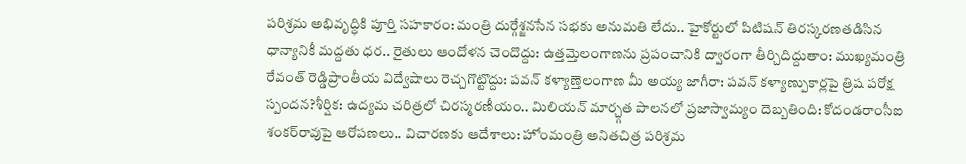పరిశ్రమ అభివృద్ధికి పూర్తి సహకారం: మంత్రి దుర్గేశ్జనసేన సభకు అనుమతి లేదు.. హైకోర్టులో పిటిషన్ తిరస్కరణతడిసిన ధాన్యానికీ మద్దతు ధర.. రైతులు ఆందోళన చెందొద్దు: ఉత్తమ్తెలంగాణను ప్రపంచానికి ద్వారంగా తీర్చిదిద్దుతాం: ముఖ్యమంత్రి రేవంత్ రెడ్డిప్రాంతీయ విద్వేషాలు రెచ్చగొట్టొద్దు: పవన్ కళ్యాణ్తెలంగాణ మీ అయ్య జాగీరా: పవన్ కళ్యాణ్పుకార్లపై త్రిష పరోక్ష స్పందన?శీర్షిక: ఉద్యమ చరిత్రలో చిరస్మరణీయం.. మిలియన్ మార్చ్గత పాలనలో ప్రజాస్వామ్యం దెబ్బతింది: కోదండరాంసీఐ శంకర్‌రావుపై ఆరోపణలు.. విచారణకు ఆదేశాలు: హోంమంత్రి అనితచిత్ర పరిశ్రమ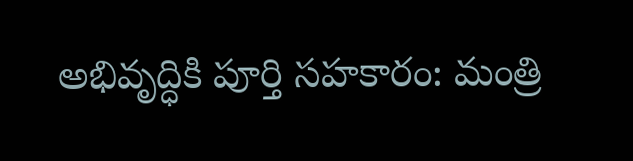అభివృద్ధికి పూర్తి సహకారం: మంత్రి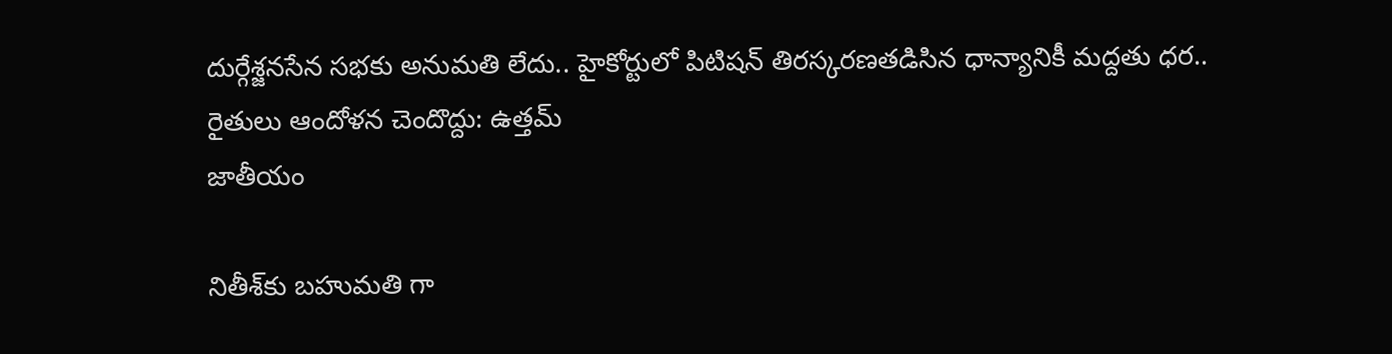దుర్గేశ్జనసేన సభకు అనుమతి లేదు.. హైకోర్టులో పిటిషన్ తిరస్కరణతడిసిన ధాన్యానికీ మద్దతు ధర.. రైతులు ఆందోళన చెందొద్దు: ఉత్తమ్
జాతీయం

నితీశ్‌కు బహుమతి గా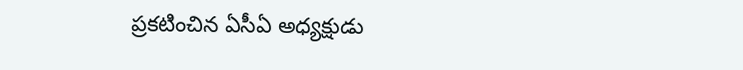ప్రకటించిన ఏసీఏ అధ్యక్షుడు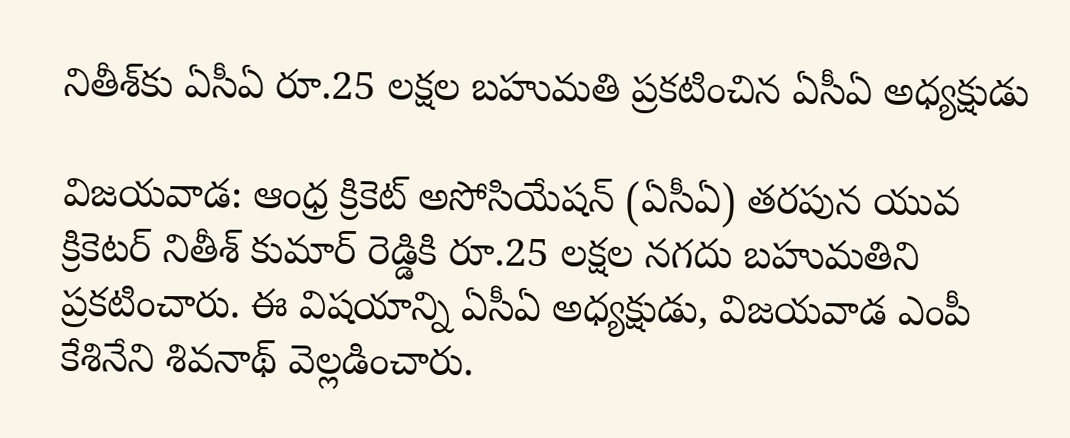నితీశ్‌కు ఏసీఏ రూ.25 లక్షల బహుమతి ప్రకటించిన ఏసీఏ అధ్యక్షుడు

విజయవాడ: ఆంధ్ర క్రికెట్ అసోసియేషన్ (ఏసీఏ) తరపున యువ క్రికెటర్ నితీశ్ కుమార్ రెడ్డికి రూ.25 లక్షల నగదు బహుమతిని ప్రకటించారు. ఈ విషయాన్ని ఏసీఏ అధ్యక్షుడు, విజయవాడ ఎంపీ కేశినేని శివనాథ్ వెల్లడించారు.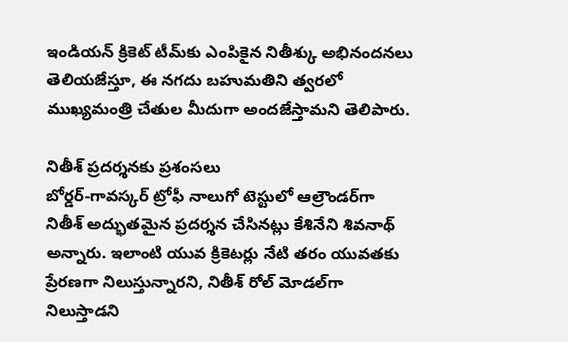ఇండియన్ క్రికెట్ టీమ్‌కు ఎంపికైన నితీశ్కు అభినందనలు తెలియజేస్తూ, ఈ నగదు బహుమతిని త్వరలో ముఖ్యమంత్రి చేతుల మీదుగా అందజేస్తామని తెలిపారు.

నితీశ్ ప్రదర్శనకు ప్రశంసలు
బోర్డర్-గావస్కర్ ట్రోఫీ నాలుగో టెస్టులో ఆల్రౌండర్‌గా నితీశ్ అద్భుతమైన ప్రదర్శన చేసినట్లు కేశినేని శివనాథ్ అన్నారు. ఇలాంటి యువ క్రికెటర్లు నేటి తరం యువతకు ప్రేరణగా నిలుస్తున్నారని, నితీశ్ రోల్ మోడల్‌గా నిలుస్తాడని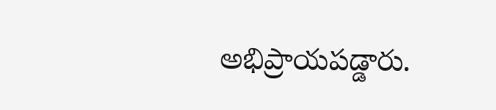అభిప్రాయపడ్డారు.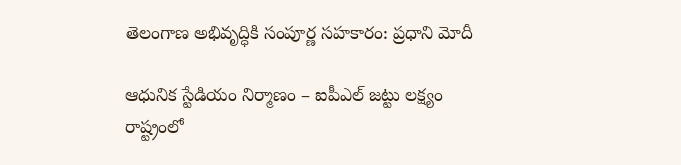తెలంగాణ అభివృద్ధికి సంపూర్ణ సహకారం: ప్రధాని మోదీ

ఆధునిక స్టేడియం నిర్మాణం – ఐపీఎల్ జట్టు లక్ష్యం
రాష్ట్రంలో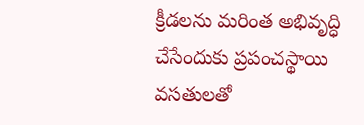క్రీడలను మరింత అభివృద్ధి చేసేందుకు ప్రపంచస్థాయి వసతులతో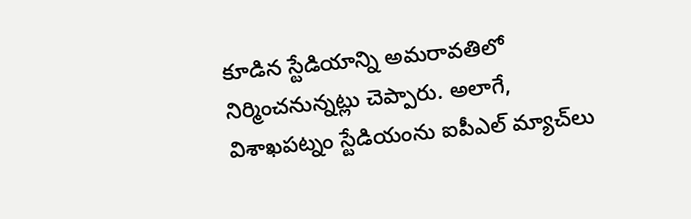కూడిన స్టేడియాన్ని అమరావతిలో నిర్మించనున్నట్లు చెప్పారు. అలాగే, విశాఖపట్నం స్టేడియంను ఐపీఎల్ మ్యాచ్‌లు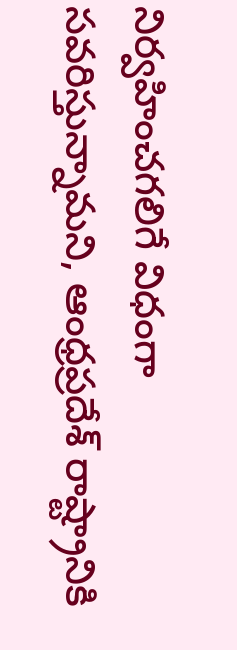నిర్వహించగలిగే విధంగా సవరిస్తున్నామని, ఆంధ్రప్రదేశ్ రాష్ట్రానికి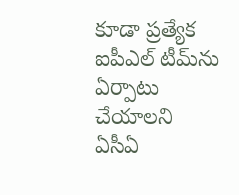కూడా ప్రత్యేక ఐపీఎల్ టీమ్‌ను ఏర్పాటు చేయాలని ఏసీఏ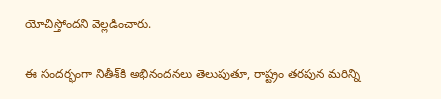యోచిస్తోందని వెల్లడించారు.

ఈ సందర్భంగా నితీశ్‌కి అభినందనలు తెలుపుతూ, రాష్ట్రం తరపున మరిన్ని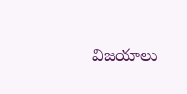విజయాలు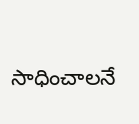సాధించాలనే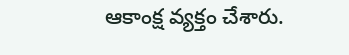ఆకాంక్ష వ్యక్తం చేశారు.